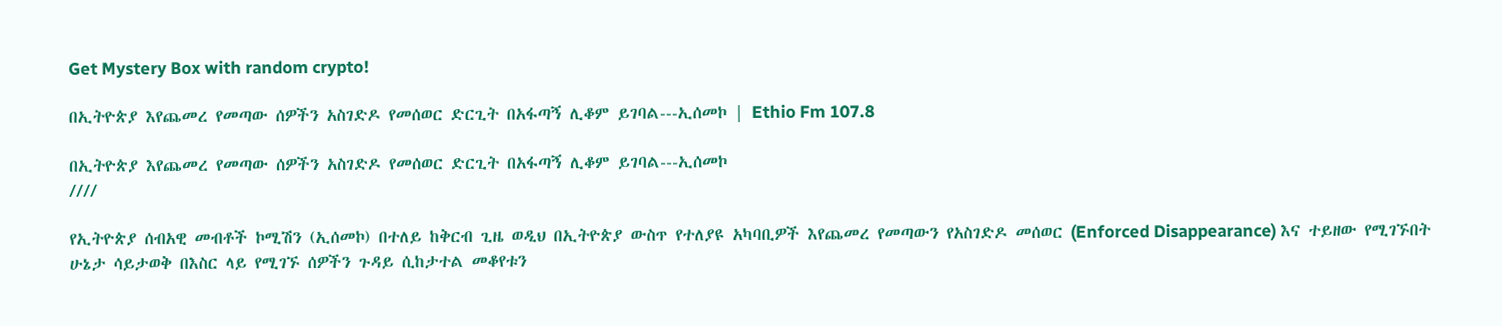Get Mystery Box with random crypto!

በኢትዮጵያ እየጨመረ የመጣው ሰዎችን አስገድዶ የመሰወር ድርጊት በአፋጣኝ ሊቆም ይገባል---ኢሰመኮ | Ethio Fm 107.8

በኢትዮጵያ እየጨመረ የመጣው ሰዎችን አስገድዶ የመሰወር ድርጊት በአፋጣኝ ሊቆም ይገባል---ኢሰመኮ
////

የኢትዮጵያ ሰብአዊ መብቶች ኮሚሽን (ኢሰመኮ) በተለይ ከቅርብ ጊዜ ወዲህ በኢትዮጵያ ውስጥ የተለያዩ አካባቢዎች እየጨመረ የመጣውን የአስገድዶ መሰወር (Enforced Disappearance) እና ተይዘው የሚገኙበት ሁኔታ ሳይታወቅ በእስር ላይ የሚገኙ ሰዎችን ጉዳይ ሲከታተል መቆየቱን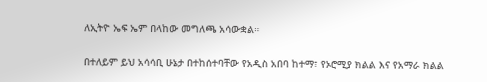ለኢትዮ ኤፍ ኤም በላከው መግለጫ አሳውቋል።

በተለይም ይህ አሳሳቢ ሁኔታ በተከሰተባቸው የአዲስ አበባ ከተማ፣ የኦሮሚያ ክልል እና የአማራ ክልል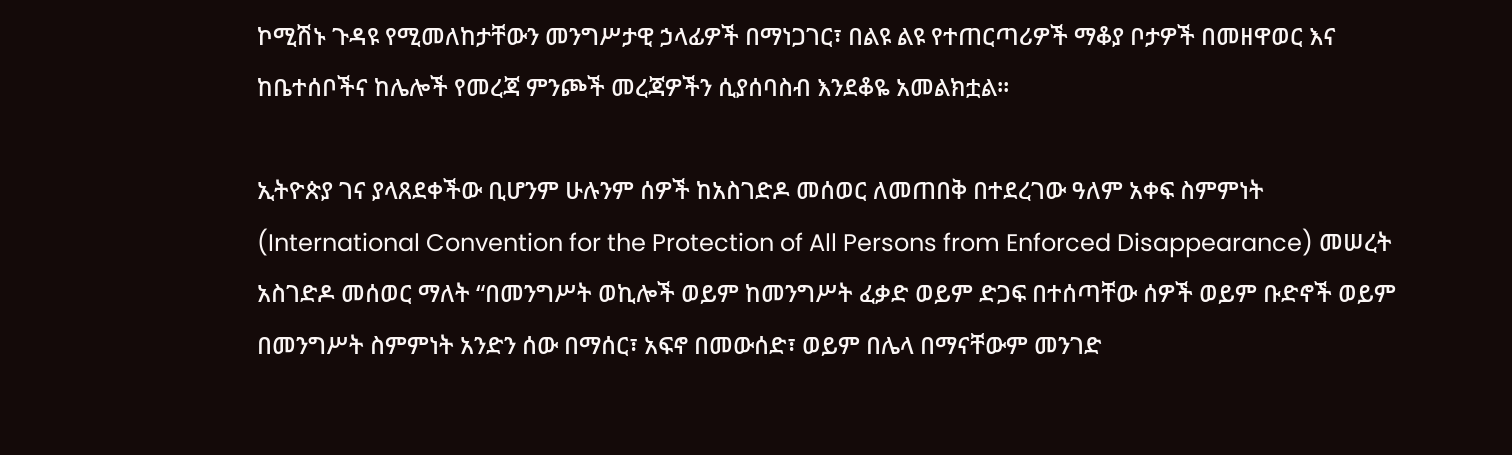ኮሚሽኑ ጉዳዩ የሚመለከታቸውን መንግሥታዊ ኃላፊዎች በማነጋገር፣ በልዩ ልዩ የተጠርጣሪዎች ማቆያ ቦታዎች በመዘዋወር እና ከቤተሰቦችና ከሌሎች የመረጃ ምንጮች መረጃዎችን ሲያሰባስብ እንደቆዬ አመልክቷል።

ኢትዮጵያ ገና ያላጸደቀችው ቢሆንም ሁሉንም ሰዎች ከአስገድዶ መሰወር ለመጠበቅ በተደረገው ዓለም አቀፍ ስምምነት (International Convention for the Protection of All Persons from Enforced Disappearance) መሠረት አስገድዶ መሰወር ማለት “በመንግሥት ወኪሎች ወይም ከመንግሥት ፈቃድ ወይም ድጋፍ በተሰጣቸው ሰዎች ወይም ቡድኖች ወይም በመንግሥት ስምምነት አንድን ሰው በማሰር፣ አፍኖ በመውሰድ፣ ወይም በሌላ በማናቸውም መንገድ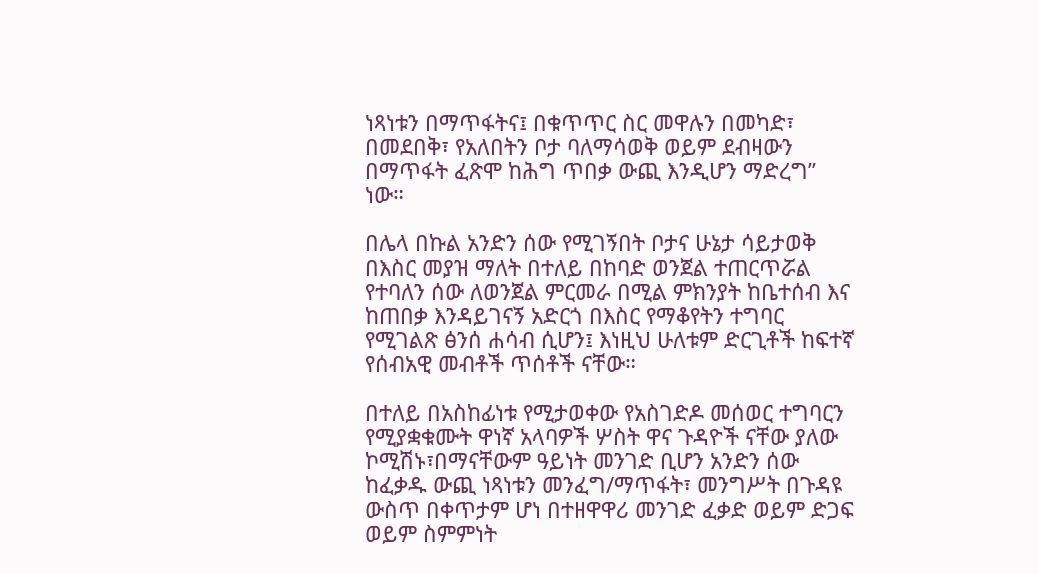ነጻነቱን በማጥፋትና፤ በቁጥጥር ስር መዋሉን በመካድ፣ በመደበቅ፣ የአለበትን ቦታ ባለማሳወቅ ወይም ደብዛውን በማጥፋት ፈጽሞ ከሕግ ጥበቃ ውጪ እንዲሆን ማድረግ’’ ነው።

በሌላ በኩል አንድን ሰው የሚገኝበት ቦታና ሁኔታ ሳይታወቅ በእስር መያዝ ማለት በተለይ በከባድ ወንጀል ተጠርጥሯል የተባለን ሰው ለወንጀል ምርመራ በሚል ምክንያት ከቤተሰብ እና ከጠበቃ እንዳይገናኝ አድርጎ በእስር የማቆየትን ተግባር የሚገልጽ ፅንሰ ሐሳብ ሲሆን፤ እነዚህ ሁለቱም ድርጊቶች ከፍተኛ የሰብአዊ መብቶች ጥሰቶች ናቸው።

በተለይ በአስከፊነቱ የሚታወቀው የአስገድዶ መሰወር ተግባርን የሚያቋቁሙት ዋነኛ አላባዎች ሦስት ዋና ጉዳዮች ናቸው ያለው ኮሚሽኑ፣በማናቸውም ዓይነት መንገድ ቢሆን አንድን ሰው ከፈቃዱ ውጪ ነጻነቱን መንፈግ/ማጥፋት፣ መንግሥት በጉዳዩ ውስጥ በቀጥታም ሆነ በተዘዋዋሪ መንገድ ፈቃድ ወይም ድጋፍ ወይም ስምምነት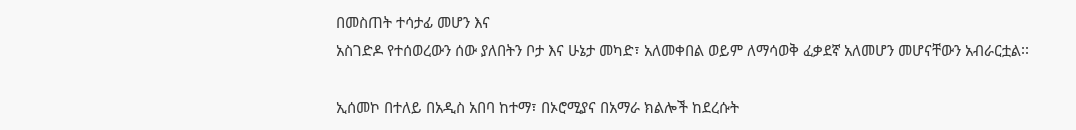በመስጠት ተሳታፊ መሆን እና
አስገድዶ የተሰወረውን ሰው ያለበትን ቦታ እና ሁኔታ መካድ፣ አለመቀበል ወይም ለማሳወቅ ፈቃደኛ አለመሆን መሆናቸውን አብራርቷል፡፡

ኢሰመኮ በተለይ በአዲስ አበባ ከተማ፣ በኦሮሚያና በአማራ ክልሎች ከደረሱት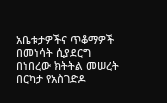አቤቱታዎችና ጥቆማዎች በመነሳት ሲያደርግ በነበረው ክትትል መሠረት በርካታ የአስገድዶ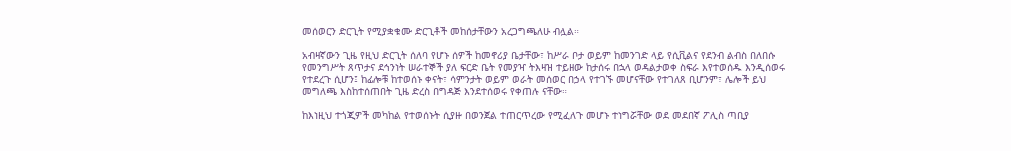መሰወርን ድርጊት የሚያቋቁሙ ድርጊቶች መከሰታቸውን አረጋግጫለሁ ብሏል።

አብዛኛውን ጊዜ የዚህ ድርጊት ሰለባ የሆኑ ሰዎች ከመኖሪያ ቤታቸው፣ ከሥራ ቦታ ወይም ከመንገድ ላይ የሲቪልና የደንብ ልብስ በለበሱ የመንግሥት ጸጥታና ደኅንነት ሠራተኞች ያለ ፍርድ ቤት የመያዣ ትእዛዝ ተይዘው ከታሰሩ በኋላ ወዳልታወቀ ስፍራ እየተወሰዱ እንዲሰወሩ የተደረጉ ሲሆን፤ ከፊሎቹ ከተወሰኑ ቀናት፣ ሳምንታት ወይም ወራት መሰወር በኃላ የተገኙ መሆናቸው የተገለጸ ቢሆንም፣ ሌሎች ይህ መግለጫ እስከተሰጠበት ጊዜ ድረስ በግዳጅ እንደተሰወሩ የቀጠሉ ናቸው።

ከእነዚህ ተጎጂዎች መካከል የተወሰኑት ሲያዙ በወንጀል ተጠርጥረው የሚፈለጉ መሆኑ ተነግሯቸው ወደ መደበኛ ፖሊስ ጣቢያ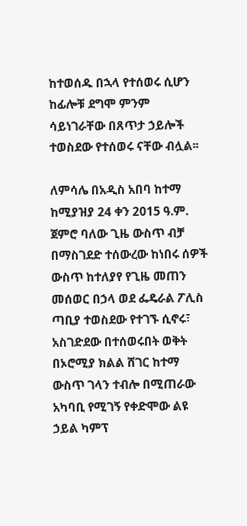ከተወሰዱ በኋላ የተሰወሩ ሲሆን ከፊሎቹ ደግሞ ምንም ሳይነገራቸው በጸጥታ ኃይሎች ተወስደው የተሰወሩ ናቸው ብሏል፡፡

ለምሳሌ በአዲስ አበባ ከተማ ከሚያዝያ 24 ቀን 2015 ዓ.ም. ጀምሮ ባለው ጊዜ ውስጥ ብቻ በማስገደድ ተሰውረው ከነበሩ ሰዎች ውስጥ ከተለያየ የጊዜ መጠን መሰወር በኃላ ወደ ፌዴራል ፖሊስ ጣቢያ ተወስደው የተገኙ ሲኖሩ፣ አስገድደው በተሰወሩበት ወቅት በኦሮሚያ ክልል ሸገር ከተማ ውስጥ ገላን ተብሎ በሚጠራው አካባቢ የሚገኝ የቀድሞው ልዩ ኃይል ካምፕ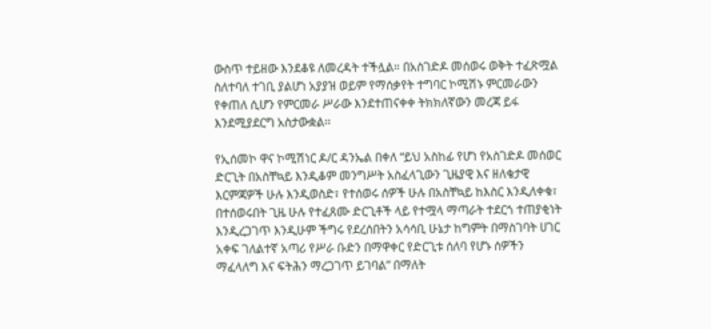ውስጥ ተይዘው እንደቆዩ ለመረዳት ተችሏል። በአስገድዶ መሰወሩ ወቅት ተፈጽሟል ስለተባለ ተገቢ ያልሆነ አያያዝ ወይም የማሰቃየት ተግባር ኮሚሽኑ ምርመራውን የቀጠለ ሲሆን የምርመራ ሥራው እንደተጠናቀቀ ትክክለኛውን መረጃ ይፋ እንደሚያደርግ አስታውቋል፡፡

የኢሰመኮ ዋና ኮሚሽነር ዶ/ር ዳንኤል በቀለ “ይህ አስከፊ የሆነ የአስገድዶ መሰወር ድርጊት በአስቸኳይ እንዲቆም መንግሥት አስፈላጊውን ጊዜያዊ እና ዘለቄታዊ እርምጃዎች ሁሉ እንዲወስድ፣ የተሰወሩ ሰዎች ሁሉ በአስቸኳይ ከእስር እንዲለቀቁ፣ በተሰወሩበት ጊዜ ሁሉ የተፈጸሙ ድርጊቶች ላይ የተሟላ ማጣራት ተደርጎ ተጠያቂነት እንዲረጋገጥ እንዲሁም ችግሩ የደረሰበትን አሳሳቢ ሁኔታ ከግምት በማስገባት ሀገር አቀፍ ገለልተኛ አጣሪ የሥራ ቡድን በማዋቀር የድርጊቱ ሰለባ የሆኑ ሰዎችን ማፈላለግ እና ፍትሕን ማረጋገጥ ይገባል” በማለት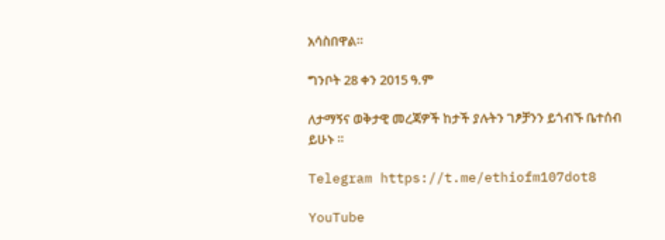አሳስበዋል።

ግንቦት 28 ቀን 2015 ዓ.ም

ለታማኝና ወቅታዊ መረጃዎች ከታች ያሉትን ገፆቻንን ይጎብኙ ቤተሰብ ይሁኑ ።

Telegram https://t.me/ethiofm107dot8

YouTube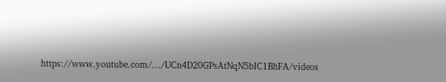https://www.youtube.com/.../UCn4D20GPsAtNqN5bIC1BhFA/videos